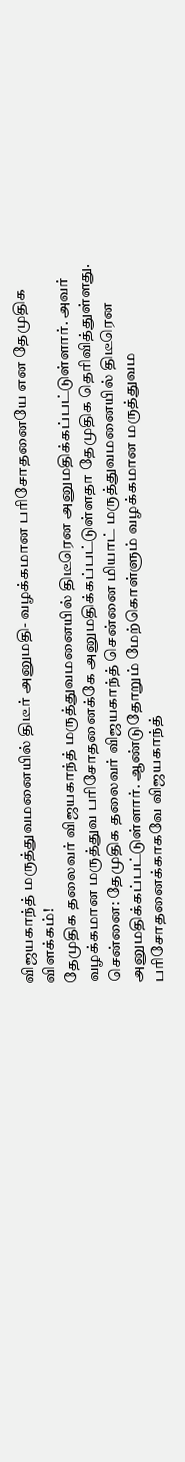விஜயகாந்த் மருத்துவமனையில் திடீர் அனுமதி- வழக்கமான பரிசோதனையே என தேமுதிக விளக்கம்!
தேமுதிக தலைவர் விஜயகாந்த் மருத்துவமனையில் திடீரென அனுமதிக்கப்பட்டுள்ளார். அவர் வழக்கமான மருத்துவ பரிசோதனைக்கே அனுமதிக்கப்பட்டுள்ளதா தேமுதிக தெரிவித்துள்ளது.
சென்னை: தேமுதிக தலைவர் விஜயகாந்த் சென்னை மியாட் மருத்துவமனையில் திடீரென அனுமதிக்கப்பட்டுள்ளார். ஆண்டுதோறும் மேற்கொள்ளும் வழக்கமான மருத்துவம பரிசோதனைக்காகவே விஜயகாந்த்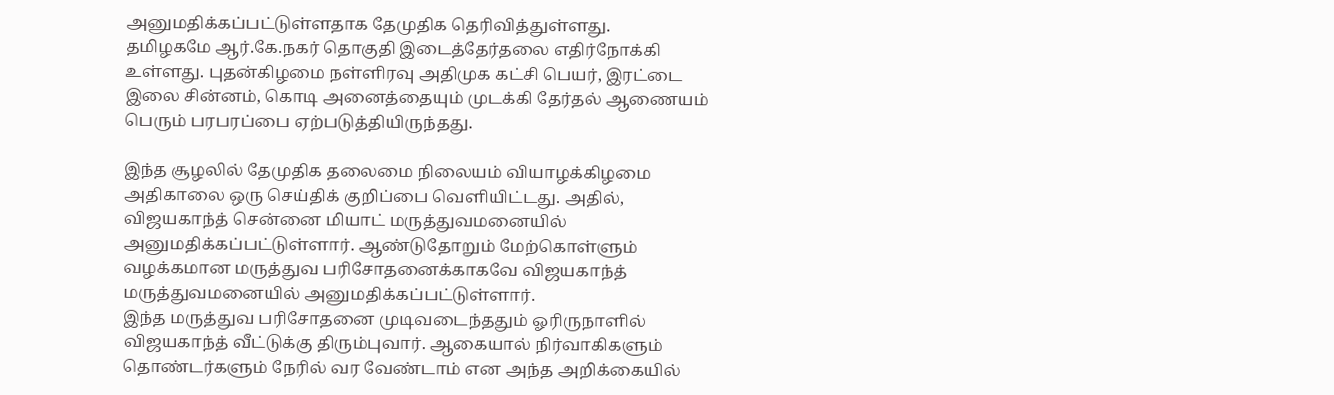அனுமதிக்கப்பட்டுள்ளதாக தேமுதிக தெரிவித்துள்ளது.
தமிழகமே ஆர்.கே.நகர் தொகுதி இடைத்தேர்தலை எதிர்நோக்கி உள்ளது. புதன்கிழமை நள்ளிரவு அதிமுக கட்சி பெயர், இரட்டை இலை சின்னம், கொடி அனைத்தையும் முடக்கி தேர்தல் ஆணையம் பெரும் பரபரப்பை ஏற்படுத்தியிருந்தது.

இந்த சூழலில் தேமுதிக தலைமை நிலையம் வியாழக்கிழமை அதிகாலை ஒரு செய்திக் குறிப்பை வெளியிட்டது. அதில், விஜயகாந்த் சென்னை மியாட் மருத்துவமனையில் அனுமதிக்கப்பட்டுள்ளார். ஆண்டுதோறும் மேற்கொள்ளும் வழக்கமான மருத்துவ பரிசோதனைக்காகவே விஜயகாந்த் மருத்துவமனையில் அனுமதிக்கப்பட்டுள்ளார்.
இந்த மருத்துவ பரிசோதனை முடிவடைந்ததும் ஓரிருநாளில் விஜயகாந்த் வீட்டுக்கு திரும்புவார். ஆகையால் நிர்வாகிகளும் தொண்டர்களும் நேரில் வர வேண்டாம் என அந்த அறிக்கையில்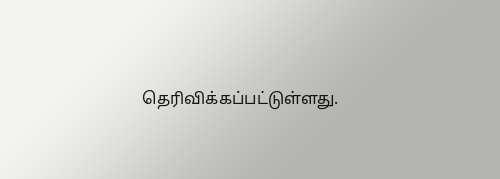தெரிவிக்கப்பட்டுள்ளது.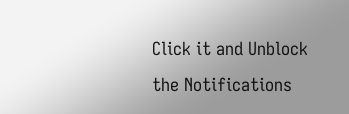Click it and Unblock the Notifications